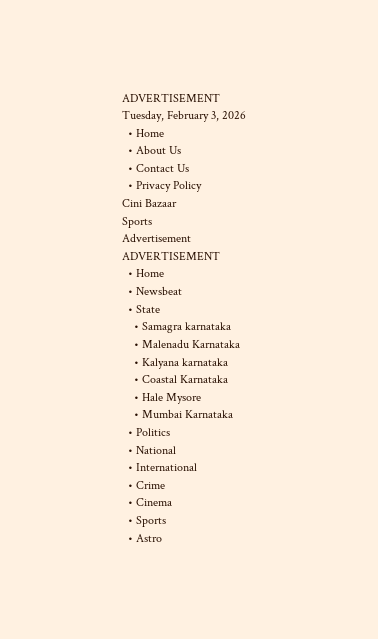ADVERTISEMENT
Tuesday, February 3, 2026
  • Home
  • About Us
  • Contact Us
  • Privacy Policy
Cini Bazaar
Sports
Advertisement
ADVERTISEMENT
  • Home
  • Newsbeat
  • State
    • Samagra karnataka
    • Malenadu Karnataka
    • Kalyana karnataka
    • Coastal Karnataka
    • Hale Mysore
    • Mumbai Karnataka
  • Politics
  • National
  • International
  • Crime
  • Cinema
  • Sports
  • Astro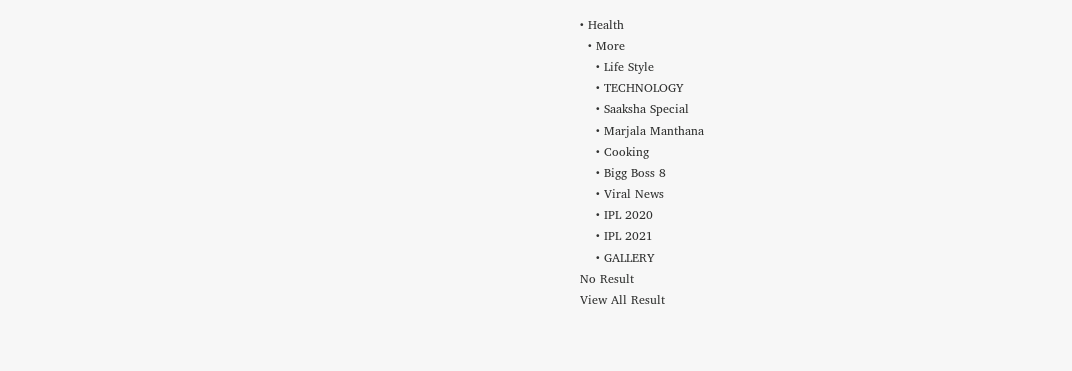• Health
  • More
    • Life Style
    • TECHNOLOGY
    • Saaksha Special
    • Marjala Manthana
    • Cooking
    • Bigg Boss 8
    • Viral News
    • IPL 2020
    • IPL 2021
    • GALLERY
No Result
View All Result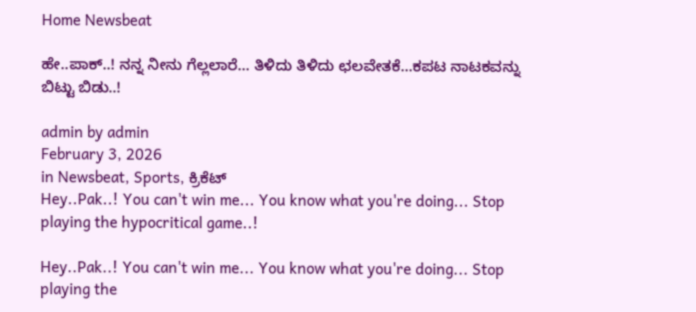Home Newsbeat

ಹೇ..ಪಾಕ್..! ನನ್ನ ನೀನು ಗೆಲ್ಲಲಾರೆ… ತಿಳಿದು ತಿಳಿದು ಛಲವೇತಕೆ…ಕಪಟ ನಾಟಕವನ್ನು ಬಿಟ್ಟು ಬಿಡು..!

admin by admin
February 3, 2026
in Newsbeat, Sports, ಕ್ರಿಕೆಟ್
Hey..Pak..! You can't win me... You know what you're doing... Stop playing the hypocritical game..!

Hey..Pak..! You can't win me... You know what you're doing... Stop playing the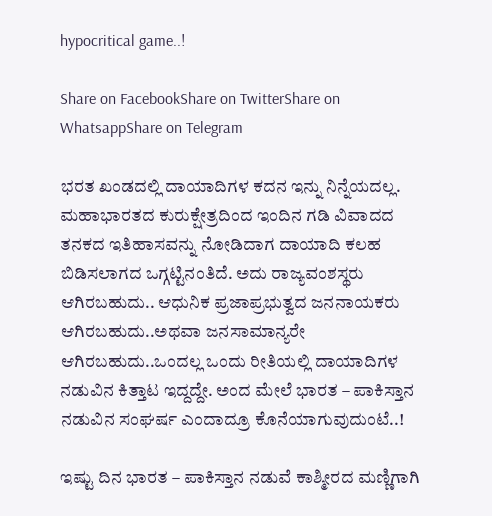hypocritical game..!

Share on FacebookShare on TwitterShare on WhatsappShare on Telegram

ಭರತ ಖಂಡದಲ್ಲಿ ದಾಯಾದಿಗಳ ಕದನ ಇನ್ನು ನಿನ್ನೆಯದಲ್ಲ. ಮಹಾಭಾರತದ ಕುರುಕ್ಷೇತ್ರದಿಂದ ಇಂದಿನ ಗಡಿ ವಿವಾದದ ತನಕದ ಇತಿಹಾಸವನ್ನು ನೋಡಿದಾಗ ದಾಯಾದಿ ಕಲಹ ಬಿಡಿಸಲಾಗದ ಒಗ್ಗಟ್ಟಿನಂತಿದೆ. ಅದು ರಾಜ್ಯವಂಶಸ್ಥರು ಆಗಿರಬಹುದು.. ಆಧುನಿಕ ಪ್ರಜಾಪ್ರಭುತ್ವದ ಜನನಾಯಕರು ಆಗಿರಬಹುದು..ಅಥವಾ ಜನಸಾಮಾನ್ಯರೇ ಆಗಿರಬಹುದು..ಒಂದಲ್ಲ ಒಂದು ರೀತಿಯಲ್ಲಿ ದಾಯಾದಿಗಳ ನಡುವಿನ ಕಿತ್ತಾಟ ಇದ್ದದ್ದೇ. ಅಂದ ಮೇಲೆ ಭಾರತ – ಪಾಕಿಸ್ತಾನ ನಡುವಿನ ಸಂಘರ್ಷ ಎಂದಾದ್ರೂ ಕೊನೆಯಾಗುವುದುಂಟೆ..!

ಇಷ್ಟು ದಿನ ಭಾರತ – ಪಾಕಿಸ್ತಾನ ನಡುವೆ ಕಾಶ್ಮೀರದ ಮಣ್ಣಿಗಾಗಿ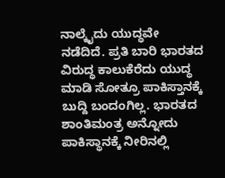ನಾಲ್ಕೈದು ಯುದ್ಧವೇ ನಡೆದಿದೆ. ಪ್ರತಿ ಬಾರಿ ಭಾರತದ ವಿರುದ್ಧ ಕಾಲುಕೆರೆದು ಯುದ್ಧ ಮಾಡಿ ಸೋತ್ರೂ ಪಾಕಿಸ್ತಾನಕ್ಕೆ ಬುದ್ದಿ ಬಂದಂಗಿಲ್ಲ. ಭಾರತದ ಶಾಂತಿಮಂತ್ರ ಅನ್ನೋದು ಪಾಕಿಸ್ಥಾನಕ್ಕೆ ನೀರಿನಲ್ಲಿ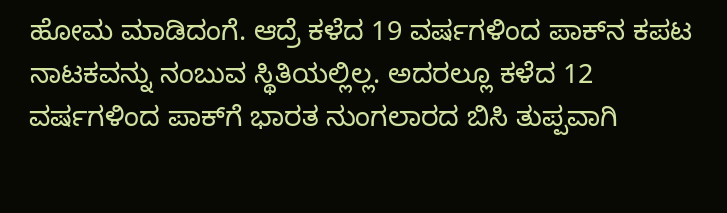ಹೋಮ ಮಾಡಿದಂಗೆ. ಆದ್ರೆ ಕಳೆದ 19 ವರ್ಷಗಳಿಂದ ಪಾಕ್‍ನ ಕಪಟ ನಾಟಕವನ್ನು ನಂಬುವ ಸ್ಥಿತಿಯಲ್ಲಿಲ್ಲ. ಅದರಲ್ಲೂ ಕಳೆದ 12 ವರ್ಷಗಳಿಂದ ಪಾಕ್‍ಗೆ ಭಾರತ ನುಂಗಲಾರದ ಬಿಸಿ ತುಪ್ಪವಾಗಿ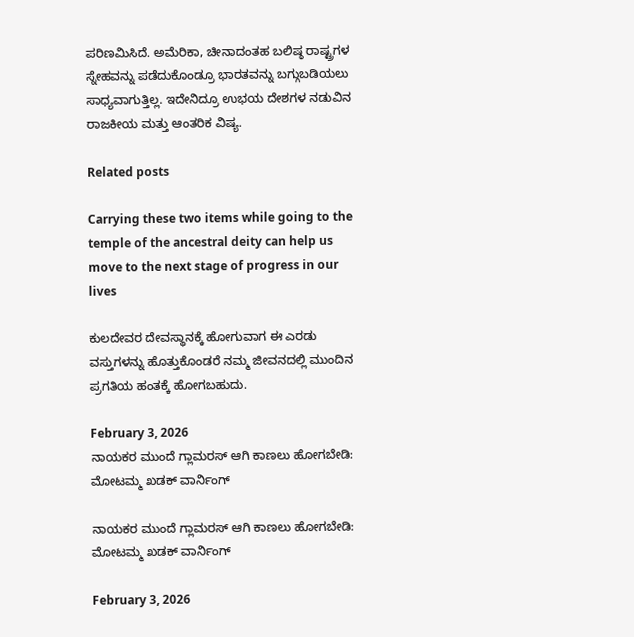ಪರಿಣಮಿಸಿದೆ. ಅಮೆರಿಕಾ, ಚೀನಾದಂತಹ ಬಲಿಷ್ಠ ರಾಷ್ಟ್ರಗಳ ಸ್ನೇಹವನ್ನು ಪಡೆದುಕೊಂಡ್ರೂ ಭಾರತವನ್ನು ಬಗ್ಗುಬಡಿಯಲು ಸಾಧ್ಯವಾಗುತ್ತಿಲ್ಲ. ಇದೇನಿದ್ರೂ ಉಭಯ ದೇಶಗಳ ನಡುವಿನ ರಾಜಕೀಯ ಮತ್ತು ಆಂತರಿಕ ವಿಷ್ಯ.

Related posts

Carrying these two items while going to the temple of the ancestral deity can help us move to the next stage of progress in our lives

ಕುಲದೇವರ ದೇವಸ್ಥಾನಕ್ಕೆ ಹೋಗುವಾಗ ಈ ಎರಡು ವಸ್ತುಗಳನ್ನು ಹೊತ್ತುಕೊಂಡರೆ ನಮ್ಮ ಜೀವನದಲ್ಲಿ ಮುಂದಿನ ಪ್ರಗತಿಯ ಹಂತಕ್ಕೆ ಹೋಗಬಹುದು.

February 3, 2026
ನಾಯಕರ ಮುಂದೆ ಗ್ಲಾಮರಸ್ ಆಗಿ ಕಾಣಲು ಹೋಗಬೇಡಿ: ಮೋಟಮ್ಮ ಖಡಕ್ ವಾರ್ನಿಂಗ್

ನಾಯಕರ ಮುಂದೆ ಗ್ಲಾಮರಸ್ ಆಗಿ ಕಾಣಲು ಹೋಗಬೇಡಿ: ಮೋಟಮ್ಮ ಖಡಕ್ ವಾರ್ನಿಂಗ್

February 3, 2026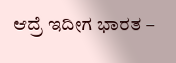ಆದ್ರೆ ಇದೀಗ ಭಾರತ –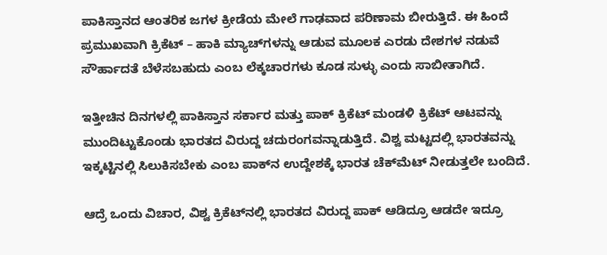ಪಾಕಿಸ್ತಾನದ ಆಂತರಿಕ ಜಗಳ ಕ್ರೀಡೆಯ ಮೇಲೆ ಗಾಢವಾದ ಪರಿಣಾಮ ಬೀರುತ್ತಿದೆ. ಈ ಹಿಂದೆ ಪ್ರಮುಖವಾಗಿ ಕ್ರಿಕೆಟ್ – ಹಾಕಿ ಮ್ಯಾಚ್‍ಗಳನ್ನು ಆಡುವ ಮೂಲಕ ಎರಡು ದೇಶಗಳ ನಡುವೆ ಸೌರ್ಹಾದತೆ ಬೆಳೆಸಬಹುದು ಎಂಬ ಲೆಕ್ಕಚಾರಗಳು ಕೂಡ ಸುಳ್ಳು ಎಂದು ಸಾಬೀತಾಗಿದೆ.

ಇತ್ತೀಚಿನ ದಿನಗಳಲ್ಲಿ ಪಾಕಿಸ್ತಾನ ಸರ್ಕಾರ ಮತ್ತು ಪಾಕ್ ಕ್ರಿಕೆಟ್ ಮಂಡಳಿ ಕ್ರಿಕೆಟ್ ಆಟವನ್ನು ಮುಂದಿಟ್ಟುಕೊಂಡು ಭಾರತದ ವಿರುದ್ದ ಚದುರಂಗವನ್ನಾಡುತ್ತಿದೆ. ವಿಶ್ವ ಮಟ್ಟದಲ್ಲಿ ಭಾರತವನ್ನು ಇಕ್ಕಟ್ಟಿನಲ್ಲಿ ಸಿಲುಕಿಸಬೇಕು ಎಂಬ ಪಾಕ್‍ನ ಉದ್ದೇಶಕ್ಕೆ ಭಾರತ ಚೆಕ್‍ಮೆಟ್ ನೀಡುತ್ತಲೇ ಬಂದಿದೆ.

ಆದ್ರೆ ಒಂದು ವಿಚಾರ, ವಿಶ್ವ ಕ್ರಿಕೆಟ್‍ನಲ್ಲಿ ಭಾರತದ ವಿರುದ್ದ ಪಾಕ್ ಆಡಿದ್ರೂ ಆಡದೇ ಇದ್ರೂ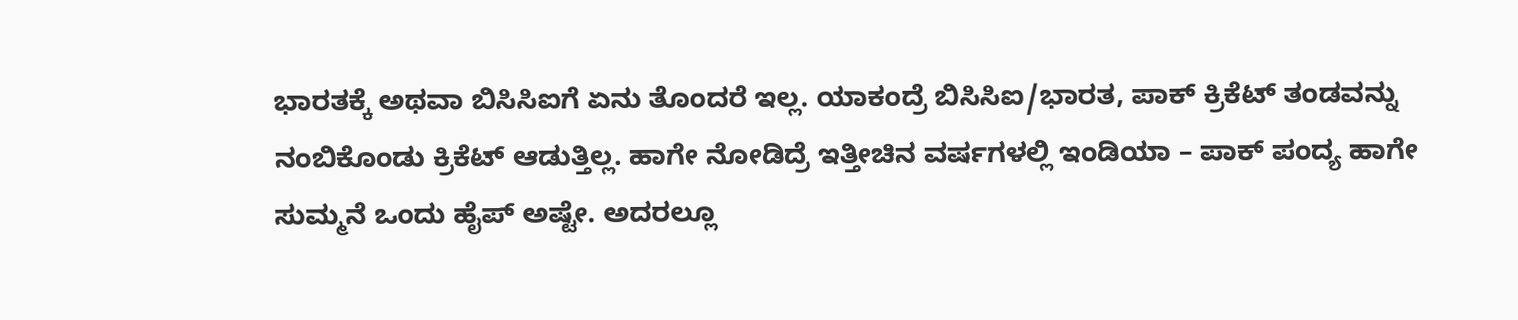ಭಾರತಕ್ಕೆ ಅಥವಾ ಬಿಸಿಸಿಐಗೆ ಏನು ತೊಂದರೆ ಇಲ್ಲ. ಯಾಕಂದ್ರೆ ಬಿಸಿಸಿಐ/ಭಾರತ, ಪಾಕ್ ಕ್ರಿಕೆಟ್ ತಂಡವನ್ನು ನಂಬಿಕೊಂಡು ಕ್ರಿಕೆಟ್ ಆಡುತ್ತಿಲ್ಲ. ಹಾಗೇ ನೋಡಿದ್ರೆ ಇತ್ತೀಚಿನ ವರ್ಷಗಳಲ್ಲಿ ಇಂಡಿಯಾ – ಪಾಕ್ ಪಂದ್ಯ ಹಾಗೇ ಸುಮ್ಮನೆ ಒಂದು ಹೈಪ್ ಅಷ್ಟೇ. ಅದರಲ್ಲೂ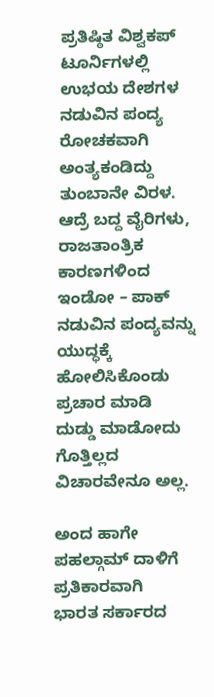ಪ್ರತಿಷ್ಠಿತ ವಿಶ್ವಕಪ್ ಟೂರ್ನಿಗಳಲ್ಲಿ ಉಭಯ ದೇಶಗಳ ನಡುವಿನ ಪಂದ್ಯ ರೋಚಕವಾಗಿ ಅಂತ್ಯಕಂಡಿದ್ದು ತುಂಬಾನೇ ವಿರಳ. ಆದ್ರೆ ಬದ್ದ ವೈರಿಗಳು, ರಾಜತಾಂತ್ರಿಕ ಕಾರಣಗಳಿಂದ ಇಂಡೋ – ಪಾಕ್ ನಡುವಿನ ಪಂದ್ಯವನ್ನು ಯುದ್ಧಕ್ಕೆ ಹೋಲಿಸಿಕೊಂಡು ಪ್ರಚಾರ ಮಾಡಿ ದುಡ್ಡು ಮಾಡೋದು ಗೊತ್ತಿಲ್ಲದ ವಿಚಾರವೇನೂ ಅಲ್ಲ.

ಅಂದ ಹಾಗೇ ಪಹಲ್ಗಾಮ್ ದಾಳಿಗೆ ಪ್ರತಿಕಾರವಾಗಿ ಭಾರತ ಸರ್ಕಾರದ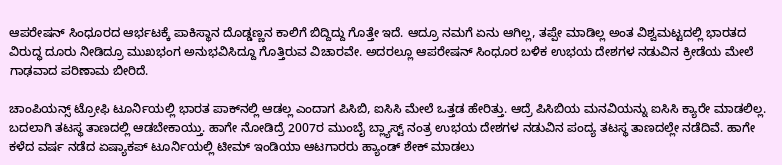ಆಪರೇಷನ್ ಸಿಂಧೂರದ ಆರ್ಭಟಕ್ಕೆ ಪಾಕಿಸ್ಥಾನ ದೊಡ್ಡಣ್ಣನ ಕಾಲಿಗೆ ಬಿದ್ದಿದ್ದು ಗೊತ್ತೇ ಇದೆ. ಆದ್ರೂ ನಮಗೆ ಏನು ಆಗಿಲ್ಲ, ತಪ್ಪೇ ಮಾಡಿಲ್ಲ ಅಂತ ವಿಶ್ವಮಟ್ಟದಲ್ಲಿ ಭಾರತದ ವಿರುದ್ಧ ದೂರು ನೀಡಿದ್ರೂ ಮುಖಭಂಗ ಅನುಭವಿಸಿದ್ದೂ ಗೊತ್ತಿರುವ ವಿಚಾರವೇ. ಅದರಲ್ಲೂ ಆಪರೇಷನ್ ಸಿಂಧೂರ ಬಳಿಕ ಉಭಯ ದೇಶಗಳ ನಡುವಿನ ಕ್ರೀಡೆಯ ಮೇಲೆ ಗಾಢವಾದ ಪರಿಣಾಮ ಬೀರಿದೆ.

ಚಾಂಪಿಯನ್ಸ್ ಟ್ರೋಫಿ ಟೂರ್ನಿಯಲ್ಲಿ ಭಾರತ ಪಾಕ್‍ನಲ್ಲಿ ಆಡಲ್ಲ ಎಂದಾಗ ಪಿಸಿಬಿ, ಐಸಿಸಿ ಮೇಲೆ ಒತ್ತಡ ಹೇರಿತ್ತು. ಆದ್ರೆ ಪಿಸಿಬಿಯ ಮನವಿಯನ್ನು ಐಸಿಸಿ ಕ್ಯಾರೇ ಮಾಡಲಿಲ್ಲ. ಬದಲಾಗಿ ತಟಸ್ಥ ತಾಣದಲ್ಲಿ ಆಡಬೇಕಾಯ್ತು. ಹಾಗೇ ನೋಡಿದ್ರೆ 2007ರ ಮುಂಬೈ ಬ್ಲ್ಯಾಸ್ಟ್ ನಂತ್ರ ಉಭಯ ದೇಶಗಳ ನಡುವಿನ ಪಂದ್ಯ ತಟಸ್ಥ ತಾಣದಲ್ಲೇ ನಡೆದಿವೆ. ಹಾಗೇ ಕಳೆದ ವರ್ಷ ನಡೆದ ಏಷ್ಯಾಕಪ್ ಟೂರ್ನಿಯಲ್ಲಿ ಟೀಮ್ ಇಂಡಿಯಾ ಆಟಗಾರರು ಹ್ಯಾಂಡ್ ಶೇಕ್ ಮಾಡಲು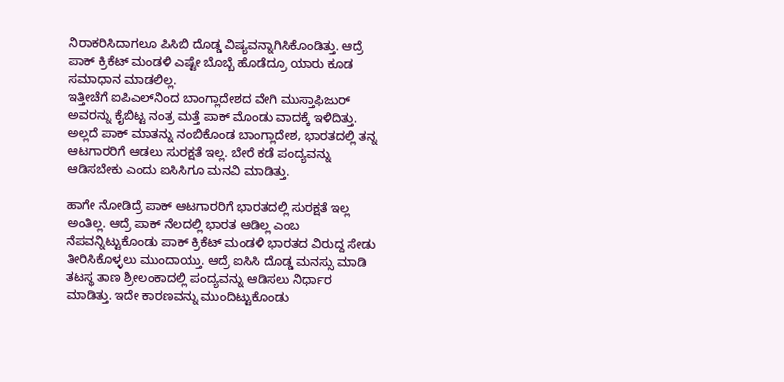ನಿರಾಕರಿಸಿದಾಗಲೂ ಪಿಸಿಬಿ ದೊಡ್ಡ ವಿಷ್ಯವನ್ನಾಗಿಸಿಕೊಂಡಿತ್ತು. ಆದ್ರೆ ಪಾಕ್ ಕ್ರಿಕೆಟ್ ಮಂಡಳಿ ಎಷ್ಟೇ ಬೊಬ್ಬೆ ಹೊಡೆದ್ರೂ ಯಾರು ಕೂಡ ಸಮಾಧಾನ ಮಾಡಲಿಲ್ಲ.
ಇತ್ತೀಚೆಗೆ ಐಪಿಎಲ್‍ನಿಂದ ಬಾಂಗ್ಲಾದೇಶದ ವೇಗಿ ಮುಸ್ತಾಫಿಜುರ್ ಅವರನ್ನು ಕೈಬಿಟ್ಟ ನಂತ್ರ ಮತ್ತೆ ಪಾಕ್ ಮೊಂಡು ವಾದಕ್ಕೆ ಇಳಿದಿತ್ತು. ಅಲ್ಲದೆ ಪಾಕ್ ಮಾತನ್ನು ನಂಬಿಕೊಂಡ ಬಾಂಗ್ಲಾದೇಶ, ಭಾರತದಲ್ಲಿ ತನ್ನ ಆಟಗಾರರಿಗೆ ಆಡಲು ಸುರಕ್ಷತೆ ಇಲ್ಲ. ಬೇರೆ ಕಡೆ ಪಂದ್ಯವನ್ನು ಆಡಿಸಬೇಕು ಎಂದು ಐಸಿಸಿಗೂ ಮನವಿ ಮಾಡಿತ್ತು.

ಹಾಗೇ ನೋಡಿದ್ರೆ ಪಾಕ್ ಆಟಗಾರರಿಗೆ ಭಾರತದಲ್ಲಿ ಸುರಕ್ಷತೆ ಇಲ್ಲ ಅಂತಿಲ್ಲ. ಆದ್ರೆ ಪಾಕ್ ನೆಲದಲ್ಲಿ ಭಾರತ ಆಡಿಲ್ಲ ಎಂಬ ನೆಪವನ್ನಿಟ್ಟುಕೊಂಡು ಪಾಕ್ ಕ್ರಿಕೆಟ್ ಮಂಡಳಿ ಭಾರತದ ವಿರುದ್ದ ಸೇಡು ತೀರಿಸಿಕೊಳ್ಳಲು ಮುಂದಾಯ್ತು. ಆದ್ರೆ ಐಸಿಸಿ ದೊಡ್ಡ ಮನಸ್ಸು ಮಾಡಿ ತಟಸ್ಥ ತಾಣ ಶ್ರೀಲಂಕಾದಲ್ಲಿ ಪಂದ್ಯವನ್ನು ಆಡಿಸಲು ನಿರ್ಧಾರ ಮಾಡಿತ್ತು. ಇದೇ ಕಾರಣವನ್ನು ಮುಂದಿಟ್ಟುಕೊಂಡು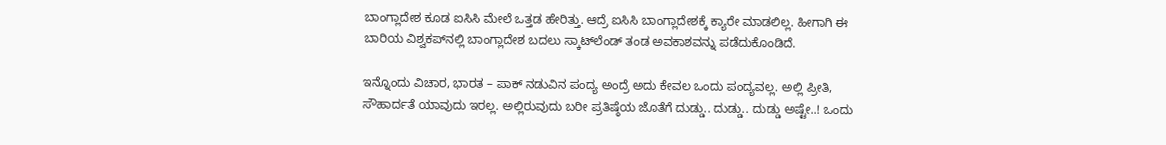ಬಾಂಗ್ಲಾದೇಶ ಕೂಡ ಐಸಿಸಿ ಮೇಲೆ ಒತ್ತಡ ಹೇರಿತ್ತು. ಆದ್ರೆ ಐಸಿಸಿ ಬಾಂಗ್ಲಾದೇಶಕ್ಕೆ ಕ್ಯಾರೇ ಮಾಡಲಿಲ್ಲ. ಹೀಗಾಗಿ ಈ ಬಾರಿಯ ವಿಶ್ವಕಪ್‍ನಲ್ಲಿ ಬಾಂಗ್ಲಾದೇಶ ಬದಲು ಸ್ಕಾಟ್‍ಲೆಂಡ್ ತಂಡ ಅವಕಾಶವನ್ನು ಪಡೆದುಕೊಂಡಿದೆ.

ಇನ್ನೊಂದು ವಿಚಾರ, ಭಾರತ – ಪಾಕ್ ನಡುವಿನ ಪಂದ್ಯ ಅಂದ್ರೆ ಅದು ಕೇವಲ ಒಂದು ಪಂದ್ಯವಲ್ಲ. ಅಲ್ಲಿ ಪ್ರೀತಿ, ಸೌಹಾರ್ದತೆ ಯಾವುದು ಇರಲ್ಲ. ಅಲ್ಲಿರುವುದು ಬರೀ ಪ್ರತಿಷ್ಠೆಯ ಜೊತೆಗೆ ದುಡ್ಡು.. ದುಡ್ಡು.. ದುಡ್ಡು ಅಷ್ಟೇ..! ಒಂದು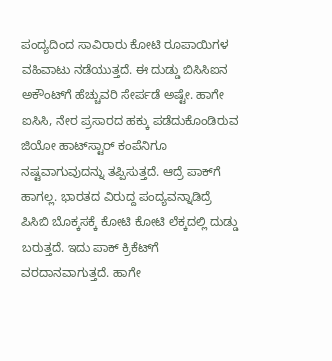ಪಂದ್ಯದಿಂದ ಸಾವಿರಾರು ಕೋಟಿ ರೂಪಾಯಿಗಳ ವಹಿವಾಟು ನಡೆಯುತ್ತದೆ. ಈ ದುಡ್ಡು ಬಿಸಿಸಿಐನ ಅಕೌಂಟ್‍ಗೆ ಹೆಚ್ಚುವರಿ ಸೇರ್ಪಡೆ ಅಷ್ಟೇ. ಹಾಗೇ ಐಸಿಸಿ, ನೇರ ಪ್ರಸಾರದ ಹಕ್ಕು ಪಡೆದುಕೊಂಡಿರುವ ಜಿಯೋ ಹಾಟ್‍ಸ್ಟಾರ್ ಕಂಪೆನಿಗೂ ನಷ್ಟವಾಗುವುದನ್ನು ತಪ್ಪಿಸುತ್ತದೆ. ಆದ್ರೆ ಪಾಕ್‍ಗೆ ಹಾಗಲ್ಲ. ಭಾರತದ ವಿರುದ್ದ ಪಂದ್ಯವನ್ನಾಡಿದ್ರೆ ಪಿಸಿಬಿ ಬೊಕ್ಕಸಕ್ಕೆ ಕೋಟಿ ಕೋಟಿ ಲೆಕ್ಕದಲ್ಲಿ ದುಡ್ಡು ಬರುತ್ತದೆ. ಇದು ಪಾಕ್ ಕ್ರಿಕೆಟ್‍ಗೆ ವರದಾನವಾಗುತ್ತದೆ. ಹಾಗೇ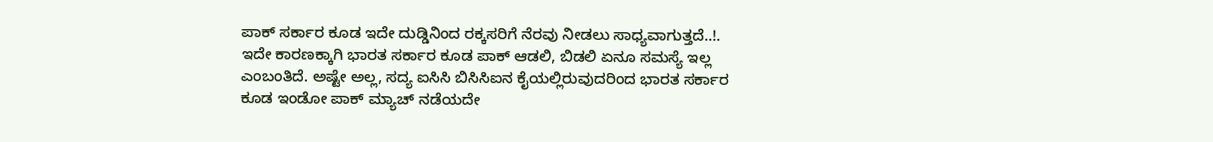ಪಾಕ್ ಸರ್ಕಾರ ಕೂಡ ಇದೇ ದುಡ್ಡಿನಿಂದ ರಕ್ಕಸರಿಗೆ ನೆರವು ನೀಡಲು ಸಾಧ್ಯವಾಗುತ್ತದೆ..!. ಇದೇ ಕಾರಣಕ್ಕಾಗಿ ಭಾರತ ಸರ್ಕಾರ ಕೂಡ ಪಾಕ್ ಆಡಲಿ, ಬಿಡಲಿ ಏನೂ ಸಮಸ್ಯೆ ಇಲ್ಲ ಎಂಬಂತಿದೆ. ಅಷ್ಟೇ ಅಲ್ಲ, ಸದ್ಯ ಐಸಿಸಿ ಬಿಸಿಸಿಐನ ಕೈಯಲ್ಲಿರುವುದರಿಂದ ಭಾರತ ಸರ್ಕಾರ ಕೂಡ ಇಂಡೋ ಪಾಕ್ ಮ್ಯಾಚ್ ನಡೆಯದೇ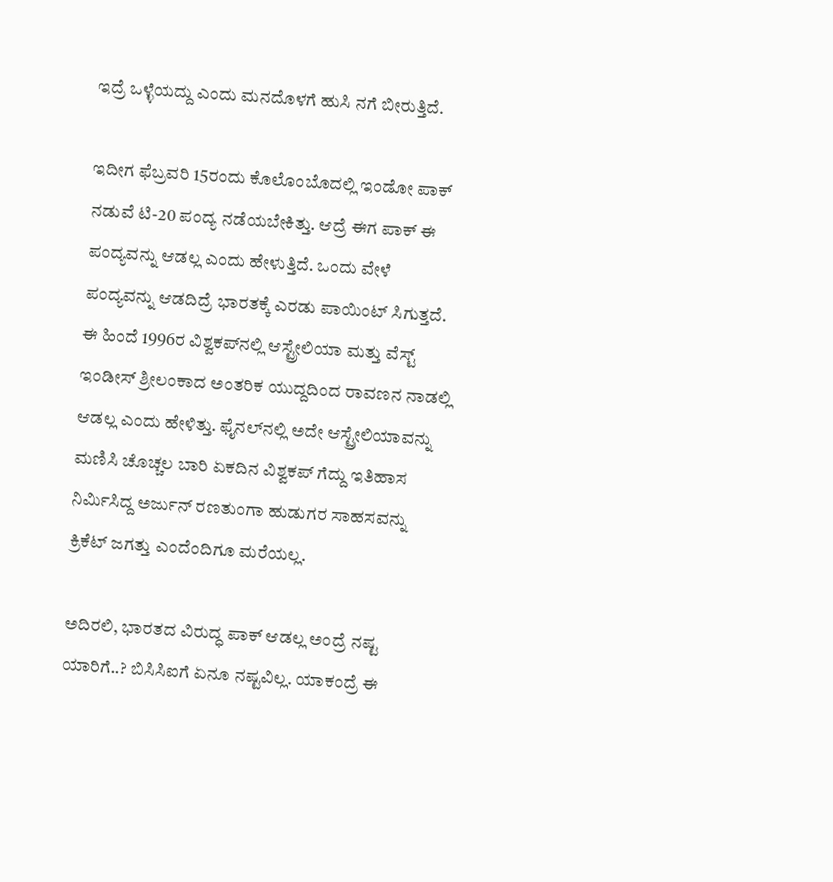ಇದ್ರೆ ಒಳ್ಳೆಯದ್ದು ಎಂದು ಮನದೊಳಗೆ ಹುಸಿ ನಗೆ ಬೀರುತ್ತಿದೆ.

ಇದೀಗ ಫೆಬ್ರವರಿ 15ರಂದು ಕೊಲೊಂಬೊದಲ್ಲಿ ಇಂಡೋ ಪಾಕ್ ನಡುವೆ ಟಿ-20 ಪಂದ್ಯ ನಡೆಯಬೇಕಿತ್ತು. ಆದ್ರೆ ಈಗ ಪಾಕ್ ಈ ಪಂದ್ಯವನ್ನು ಆಡಲ್ಲ ಎಂದು ಹೇಳುತ್ತಿದೆ. ಒಂದು ವೇಳೆ ಪಂದ್ಯವನ್ನು ಆಡದಿದ್ರೆ ಭಾರತಕ್ಕೆ ಎರಡು ಪಾಯಿಂಟ್ ಸಿಗುತ್ತದೆ. ಈ ಹಿಂದೆ 1996ರ ವಿಶ್ವಕಪ್‍ನಲ್ಲಿ ಆಸ್ಟ್ರೇಲಿಯಾ ಮತ್ತು ವೆಸ್ಟ್ ಇಂಡೀಸ್ ಶ್ರೀಲಂಕಾದ ಅಂತರಿಕ ಯುದ್ದದಿಂದ ರಾವಣನ ನಾಡಲ್ಲಿ ಆಡಲ್ಲ ಎಂದು ಹೇಳಿತ್ತು. ಫೈನಲ್‍ನಲ್ಲಿ ಅದೇ ಆಸ್ಟ್ರೇಲಿಯಾವನ್ನು ಮಣಿಸಿ ಚೊಚ್ಚಲ ಬಾರಿ ಏಕದಿನ ವಿಶ್ವಕಪ್ ಗೆದ್ದು ಇತಿಹಾಸ ನಿರ್ಮಿಸಿದ್ದ ಅರ್ಜುನ್ ರಣತುಂಗಾ ಹುಡುಗರ ಸಾಹಸವನ್ನು ಕ್ರಿಕೆಟ್ ಜಗತ್ತು ಎಂದೆಂದಿಗೂ ಮರೆಯಲ್ಲ.

ಅದಿರಲಿ, ಭಾರತದ ವಿರುದ್ಧ ಪಾಕ್ ಆಡಲ್ಲ ಅಂದ್ರೆ ನಷ್ಟ ಯಾರಿಗೆ..? ಬಿಸಿಸಿಐಗೆ ಏನೂ ನಷ್ಟವಿಲ್ಲ. ಯಾಕಂದ್ರೆ ಈ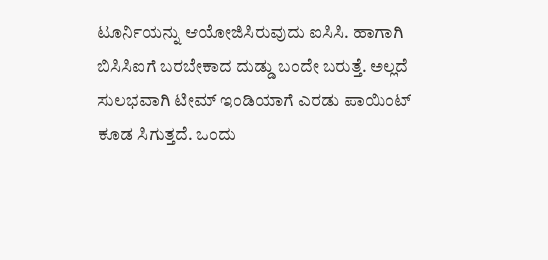ಟೂರ್ನಿಯನ್ನು ಆಯೋಜಿಸಿರುವುದು ಐಸಿಸಿ. ಹಾಗಾಗಿ ಬಿಸಿಸಿಐಗೆ ಬರಬೇಕಾದ ದುಡ್ಡು ಬಂದೇ ಬರುತ್ತೆ. ಅಲ್ಲದೆ ಸುಲಭವಾಗಿ ಟೀಮ್ ಇಂಡಿಯಾಗೆ ಎರಡು ಪಾಯಿಂಟ್ ಕೂಡ ಸಿಗುತ್ತದೆ. ಒಂದು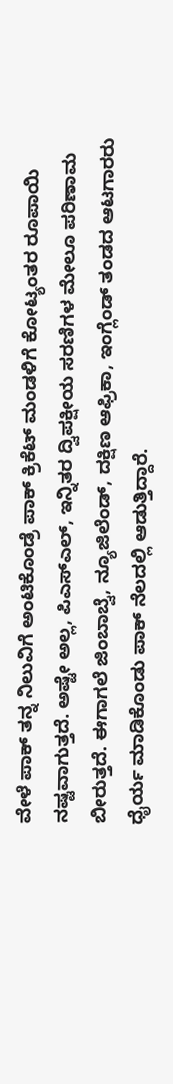ವೇಳೆ ಪಾಕ್ ತನ್ನ ನಿಲುವಿಗೆ ಅಂಟಿಕೊಂಡ್ರೆ ಪಾಕ್ ಕ್ರಿಕೆಟ್ ಮಂಡಳಿಗೆ ಕೋಟ್ಯಂತರ ರೂಪಾಯಿ ನಷ್ಟವಾಗುತ್ತದೆ. ಅಷ್ಟೇ ಅಲ್ಲ, ಪಿಎಸ್‍ಎಲ್, ಇನ್ನಿತರ ದ್ವಿಪಕ್ಷೀಯ ಸರಣಿಗಳ ಮೇಲೂ ಪರಿಣಾಮ ಬೀರುತ್ತದೆ. ಈಗಾಗಲೆ ಜಿಂಬಾಬ್ವೆ, ನ್ಯೂಜಿಲೆಂಡ್, ದಕ್ಷಿಣ ಆಫ್ರಿಕಾ, ಇಂಗ್ಲೆಂಡ್ ತಂಡದ ಆಟಗಾರರು ಧೈರ್ಯ ಮಾಡಿಕೊಂಡು ಪಾಕ್ ನೆಲದಲ್ಲಿ ಆಡುತ್ತಿದ್ದಾರೆ.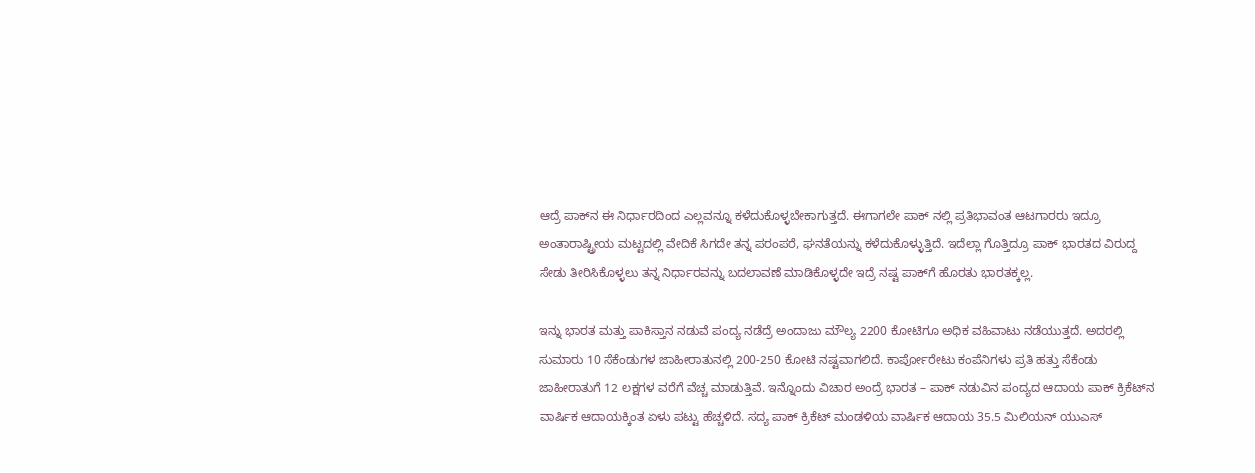ಆದ್ರೆ ಪಾಕ್‍ನ ಈ ನಿರ್ಧಾರದಿಂದ ಎಲ್ಲವನ್ನೂ ಕಳೆದುಕೊಳ್ಳಬೇಕಾಗುತ್ತದೆ. ಈಗಾಗಲೇ ಪಾಕ್ ನಲ್ಲಿ ಪ್ರತಿಭಾವಂತ ಆಟಗಾರರು ಇದ್ರೂ ಅಂತಾರಾಷ್ಟ್ರೀಯ ಮಟ್ಟದಲ್ಲಿ ವೇದಿಕೆ ಸಿಗದೇ ತನ್ನ ಪರಂಪರೆ, ಘನತೆಯನ್ನು ಕಳೆದುಕೊಳ್ಳುತ್ತಿದೆ. ಇದೆಲ್ಲಾ ಗೊತ್ತಿದ್ರೂ ಪಾಕ್ ಭಾರತದ ವಿರುದ್ದ ಸೇಡು ತೀರಿಸಿಕೊಳ್ಳಲು ತನ್ನ ನಿರ್ಧಾರವನ್ನು ಬದಲಾವಣೆ ಮಾಡಿಕೊಳ್ಳದೇ ಇದ್ರೆ ನಷ್ಟ ಪಾಕ್‍ಗೆ ಹೊರತು ಭಾರತಕ್ಕಲ್ಲ.

ಇನ್ನು ಭಾರತ ಮತ್ತು ಪಾಕಿಸ್ತಾನ ನಡುವೆ ಪಂದ್ಯ ನಡೆದ್ರೆ ಅಂದಾಜು ಮೌಲ್ಯ 2200 ಕೋಟಿಗೂ ಅಧಿಕ ವಹಿವಾಟು ನಡೆಯುತ್ತದೆ. ಅದರಲ್ಲಿ ಸುಮಾರು 10 ಸೆಕೆಂಡುಗಳ ಜಾಹೀರಾತುನಲ್ಲಿ 200-250 ಕೋಟಿ ನಷ್ಟವಾಗಲಿದೆ. ಕಾರ್ಪೋರೇಟು ಕಂಪೆನಿಗಳು ಪ್ರತಿ ಹತ್ತು ಸೆಕೆಂಡು ಜಾಹೀರಾತುಗೆ 12 ಲಕ್ಷಗಳ ವರೆಗೆ ವೆಚ್ಚ ಮಾಡುತ್ತಿವೆ. ಇನ್ನೊಂದು ವಿಚಾರ ಅಂದ್ರೆ ಭಾರತ – ಪಾಕ್ ನಡುವಿನ ಪಂದ್ಯದ ಆದಾಯ ಪಾಕ್ ಕ್ರಿಕೆಟ್‍ನ ವಾರ್ಷಿಕ ಆದಾಯಕ್ಕಿಂತ ಏಳು ಪಟ್ಟು ಹೆಚ್ಚಳಿದೆ. ಸದ್ಯ ಪಾಕ್ ಕ್ರಿಕೆಟ್ ಮಂಡಳಿಯ ವಾರ್ಷಿಕ ಆದಾಯ 35.5 ಮಿಲಿಯನ್ ಯುಎಸ್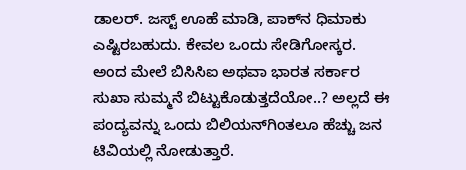ಡಾಲರ್. ಜಸ್ಟ್ ಊಹೆ ಮಾಡಿ, ಪಾಕ್‍ನ ಧಿಮಾಕು ಎಷ್ಟಿರಬಹುದು. ಕೇವಲ ಒಂದು ಸೇಡಿಗೋಸ್ಕರ. ಅಂದ ಮೇಲೆ ಬಿಸಿಸಿಐ ಅಥವಾ ಭಾರತ ಸರ್ಕಾರ ಸುಖಾ ಸುಮ್ಮನೆ ಬಿಟ್ಟುಕೊಡುತ್ತದೆಯೋ..? ಅಲ್ಲದೆ ಈ ಪಂದ್ಯವನ್ನು ಒಂದು ಬಿಲಿಯನ್‍ಗಿಂತಲೂ ಹೆಚ್ಚು ಜನ ಟಿವಿಯಲ್ಲಿ ನೋಡುತ್ತಾರೆ.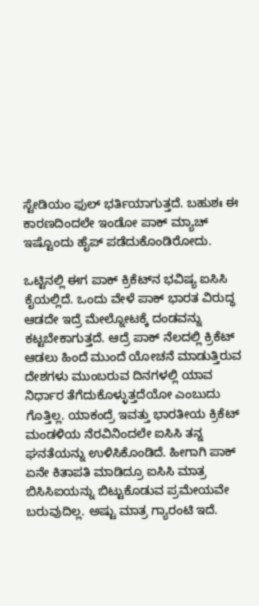ಸ್ಟೇಡಿಯಂ ಫುಲ್ ಭರ್ತಿಯಾಗುತ್ತದೆ. ಬಹುಶಃ ಈ ಕಾರಣದಿಂದಲೇ ಇಂಡೋ ಪಾಕ್ ಮ್ಯಾಚ್ ಇಷ್ಟೊಂದು ಹೈಪ್ ಪಡೆದುಕೊಂಡಿರೋದು.

ಒಟ್ಟಿನಲ್ಲಿ ಈಗ ಪಾಕ್ ಕ್ರಿಕೆಟ್‍ನ ಭವಿಷ್ಯ ಐಸಿಸಿ ಕೈಯಲ್ಲಿದೆ. ಒಂದು ವೇಳೆ ಪಾಕ್ ಭಾರತ ವಿರುದ್ಧ ಆಡದೇ ಇದ್ರೆ ಮೇಲ್ನೋಟಕ್ಕೆ ದಂಡವನ್ನು ಕಟ್ಟಬೇಕಾಗುತ್ತದೆ. ಆದ್ರೆ ಪಾಕ್ ನೆಲದಲ್ಲಿ ಕ್ರಿಕೆಟ್ ಆಡಲು ಹಿಂದೆ ಮುಂದೆ ಯೋಚನೆ ಮಾಡುತ್ತಿರುವ ದೇಶಗಳು ಮುಂಬರುವ ದಿನಗಳಲ್ಲಿ ಯಾವ ನಿರ್ಧಾರ ತೆಗೆದುಕೊಳ್ಳುತ್ತದೆಯೋ ಎಂಬುದು ಗೊತ್ತಿಲ್ಲ. ಯಾಕಂದ್ರೆ ಇವತ್ತು ಭಾರತೀಯ ಕ್ರಿಕೆಟ್ ಮಂಡಳಿಯ ನೆರವಿನಿಂದಲೇ ಐಸಿಸಿ ತನ್ನ ಘನತೆಯನ್ನು ಉಳಿಸಿಕೊಂಡಿದೆ. ಹೀಗಾಗಿ ಪಾಕ್ ಏನೇ ಕಿತಾಪತಿ ಮಾಡಿದ್ರೂ ಐಸಿಸಿ ಮಾತ್ರ ಬಿಸಿಸಿಐಯನ್ನು ಬಿಟ್ಟುಕೊಡುವ ಪ್ರಮೇಯವೇ ಬರುವುದಿಲ್ಲ. ಅಷ್ಟು ಮಾತ್ರ ಗ್ಯಾರಂಟಿ ಇದೆ.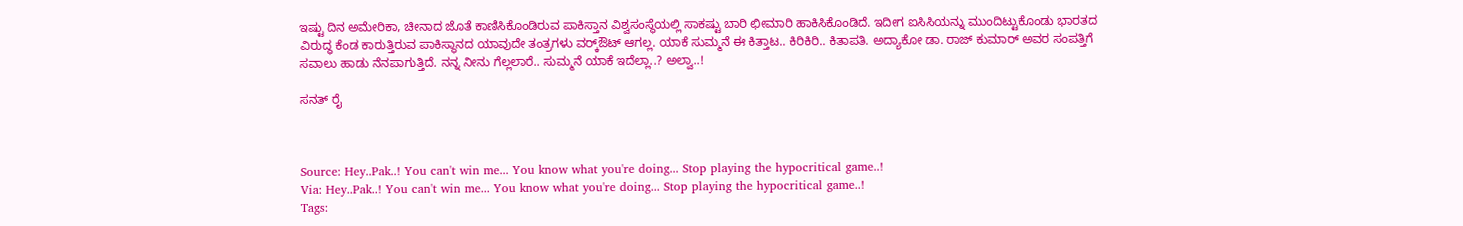ಇಷ್ಟು ದಿನ ಅಮೇರಿಕಾ, ಚೀನಾದ ಜೊತೆ ಕಾಣಿಸಿಕೊಂಡಿರುವ ಪಾಕಿಸ್ತಾನ ವಿಶ್ವಸಂಸ್ಥೆಯಲ್ಲಿ ಸಾಕಷ್ಟು ಬಾರಿ ಛೀಮಾರಿ ಹಾಕಿಸಿಕೊಂಡಿದೆ. ಇದೀಗ ಐಸಿಸಿಯನ್ನು ಮುಂದಿಟ್ಟುಕೊಂಡು ಭಾರತದ ವಿರುದ್ಧ ಕೆಂಡ ಕಾರುತ್ತಿರುವ ಪಾಕಿಸ್ಥಾನದ ಯಾವುದೇ ತಂತ್ರಗಳು ವರ್ಕ್‍ಔಟ್ ಆಗಲ್ಲ. ಯಾಕೆ ಸುಮ್ಮನೆ ಈ ಕಿತ್ತಾಟ.. ಕಿರಿಕಿರಿ.. ಕಿತಾಪತಿ. ಅದ್ಯಾಕೋ ಡಾ. ರಾಜ್ ಕುಮಾರ್ ಅವರ ಸಂಪತ್ತಿಗೆ ಸವಾಲು ಹಾಡು ನೆನಪಾಗುತ್ತಿದೆ. ನನ್ನ ನೀನು ಗೆಲ್ಲಲಾರೆ.. ಸುಮ್ಮನೆ ಯಾಕೆ ಇದೆಲ್ಲಾ..? ಅಲ್ವಾ..!

ಸನತ್ ರೈ



Source: Hey..Pak..! You can't win me... You know what you're doing... Stop playing the hypocritical game..!
Via: Hey..Pak..! You can't win me... You know what you're doing... Stop playing the hypocritical game..!
Tags: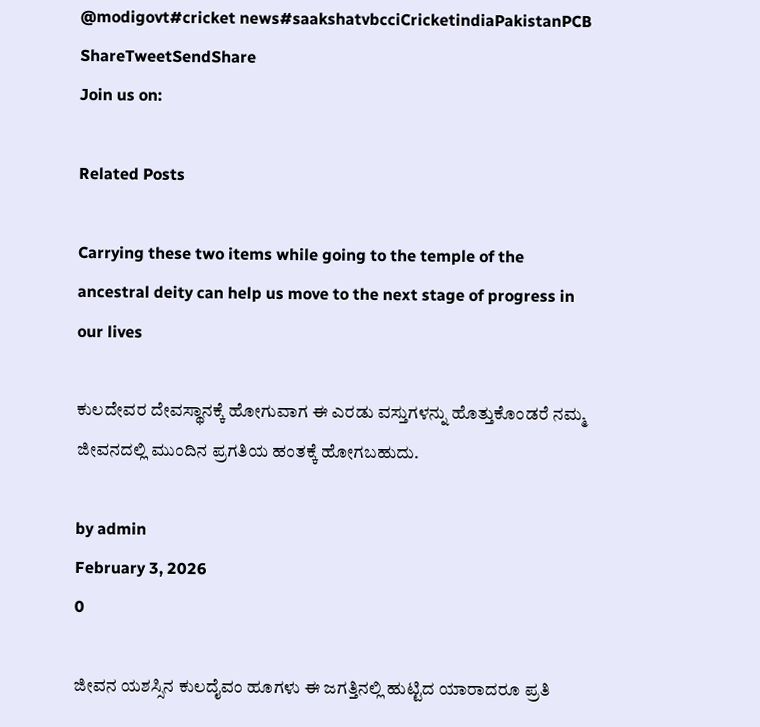@modigovt#cricket news#saakshatvbcciCricketindiaPakistanPCB
ShareTweetSendShare
Join us on:

Related Posts

Carrying these two items while going to the temple of the ancestral deity can help us move to the next stage of progress in our lives

ಕುಲದೇವರ ದೇವಸ್ಥಾನಕ್ಕೆ ಹೋಗುವಾಗ ಈ ಎರಡು ವಸ್ತುಗಳನ್ನು ಹೊತ್ತುಕೊಂಡರೆ ನಮ್ಮ ಜೀವನದಲ್ಲಿ ಮುಂದಿನ ಪ್ರಗತಿಯ ಹಂತಕ್ಕೆ ಹೋಗಬಹುದು.

by admin
February 3, 2026
0

ಜೀವನ ಯಶಸ್ಸಿನ ಕುಲದೈವಂ ಹೂಗಳು ಈ ಜಗತ್ತಿನಲ್ಲಿ ಹುಟ್ಟಿದ ಯಾರಾದರೂ ಪ್ರತಿ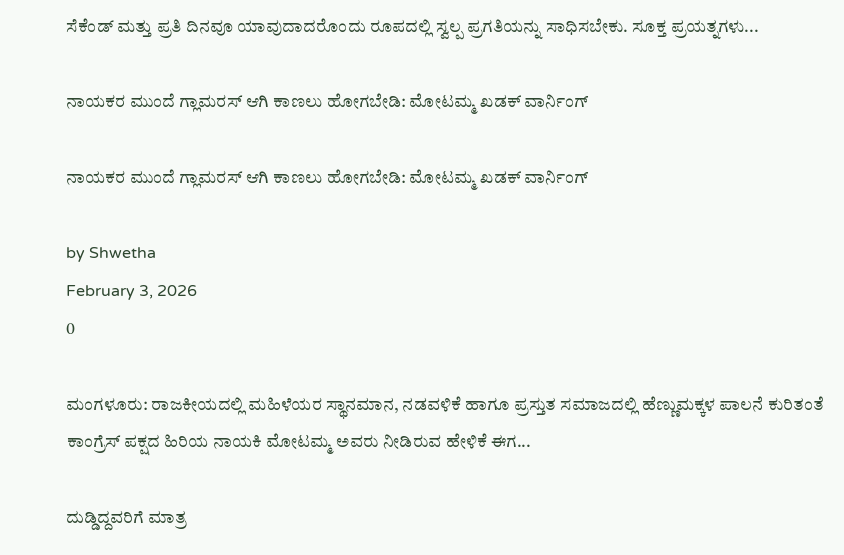ಸೆಕೆಂಡ್ ಮತ್ತು ಪ್ರತಿ ದಿನವೂ ಯಾವುದಾದರೊಂದು ರೂಪದಲ್ಲಿ ಸ್ವಲ್ಪ ಪ್ರಗತಿಯನ್ನು ಸಾಧಿಸಬೇಕು. ಸೂಕ್ತ ಪ್ರಯತ್ನಗಳು...

ನಾಯಕರ ಮುಂದೆ ಗ್ಲಾಮರಸ್ ಆಗಿ ಕಾಣಲು ಹೋಗಬೇಡಿ: ಮೋಟಮ್ಮ ಖಡಕ್ ವಾರ್ನಿಂಗ್

ನಾಯಕರ ಮುಂದೆ ಗ್ಲಾಮರಸ್ ಆಗಿ ಕಾಣಲು ಹೋಗಬೇಡಿ: ಮೋಟಮ್ಮ ಖಡಕ್ ವಾರ್ನಿಂಗ್

by Shwetha
February 3, 2026
0

ಮಂಗಳೂರು: ರಾಜಕೀಯದಲ್ಲಿ ಮಹಿಳೆಯರ ಸ್ಥಾನಮಾನ, ನಡವಳಿಕೆ ಹಾಗೂ ಪ್ರಸ್ತುತ ಸಮಾಜದಲ್ಲಿ ಹೆಣ್ಣುಮಕ್ಕಳ ಪಾಲನೆ ಕುರಿತಂತೆ ಕಾಂಗ್ರೆಸ್ ಪಕ್ಷದ ಹಿರಿಯ ನಾಯಕಿ ಮೋಟಮ್ಮ ಅವರು ನೀಡಿರುವ ಹೇಳಿಕೆ ಈಗ...

ದುಡ್ಡಿದ್ದವರಿಗೆ ಮಾತ್ರ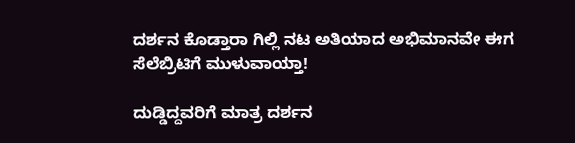ದರ್ಶನ ಕೊಡ್ತಾರಾ ಗಿಲ್ಲಿ ನಟ ಅತಿಯಾದ ಅಭಿಮಾನವೇ ಈಗ ಸೆಲೆಬ್ರಿಟಿಗೆ ಮುಳುವಾಯ್ತಾ!

ದುಡ್ಡಿದ್ದವರಿಗೆ ಮಾತ್ರ ದರ್ಶನ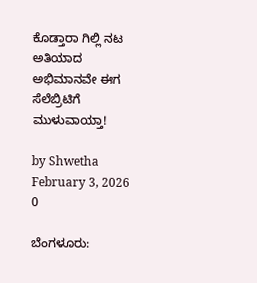ಕೊಡ್ತಾರಾ ಗಿಲ್ಲಿ ನಟ ಅತಿಯಾದ ಅಭಿಮಾನವೇ ಈಗ ಸೆಲೆಬ್ರಿಟಿಗೆ ಮುಳುವಾಯ್ತಾ!

by Shwetha
February 3, 2026
0

ಬೆಂಗಳೂರು: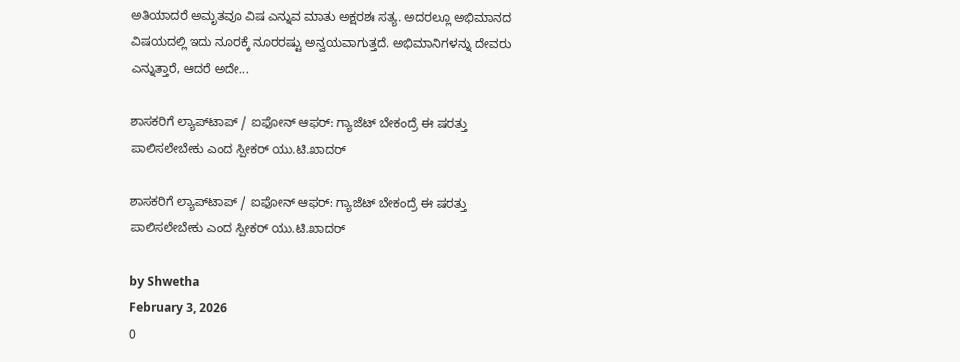ಅತಿಯಾದರೆ ಅಮೃತವೂ ವಿಷ ಎನ್ನುವ ಮಾತು ಅಕ್ಷರಶಃ ಸತ್ಯ. ಅದರಲ್ಲೂ ಅಭಿಮಾನದ ವಿಷಯದಲ್ಲಿ ಇದು ನೂರಕ್ಕೆ ನೂರರಷ್ಟು ಅನ್ವಯವಾಗುತ್ತದೆ. ಅಭಿಮಾನಿಗಳನ್ನು ದೇವರು ಎನ್ನುತ್ತಾರೆ, ಆದರೆ ಅದೇ...

ಶಾಸಕರಿಗೆ ಲ್ಯಾಪ್‌ಟಾಪ್ / ಐಫೋನ್ ಆಫರ್: ಗ್ಯಾಜೆಟ್ ಬೇಕಂದ್ರೆ ಈ ಷರತ್ತು ಪಾಲಿಸಲೇಬೇಕು ಎಂದ ಸ್ಪೀಕರ್ ಯು.ಟಿ.ಖಾದರ್

ಶಾಸಕರಿಗೆ ಲ್ಯಾಪ್‌ಟಾಪ್ / ಐಫೋನ್ ಆಫರ್: ಗ್ಯಾಜೆಟ್ ಬೇಕಂದ್ರೆ ಈ ಷರತ್ತು ಪಾಲಿಸಲೇಬೇಕು ಎಂದ ಸ್ಪೀಕರ್ ಯು.ಟಿ.ಖಾದರ್

by Shwetha
February 3, 2026
0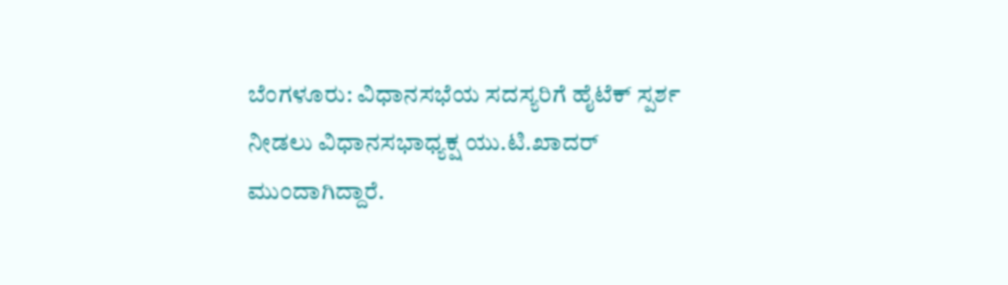ಬೆಂಗಳೂರು: ವಿಧಾನಸಭೆಯ ಸದಸ್ಯರಿಗೆ ಹೈಟೆಕ್ ಸ್ಪರ್ಶ ನೀಡಲು ವಿಧಾನಸಭಾಧ್ಯಕ್ಷ ಯು.ಟಿ.ಖಾದರ್ ಮುಂದಾಗಿದ್ದಾರೆ.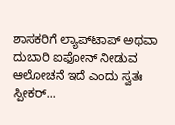ಶಾಸಕರಿಗೆ ಲ್ಯಾಪ್‌ಟಾಪ್ ಅಥವಾ ದುಬಾರಿ ಐಫೋನ್ ನೀಡುವ ಆಲೋಚನೆ ಇದೆ ಎಂದು ಸ್ವತಃ ಸ್ಪೀಕರ್...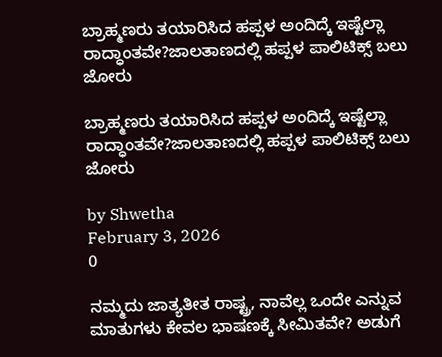ಬ್ರಾಹ್ಮಣರು ತಯಾರಿಸಿದ ಹಪ್ಪಳ ಅಂದಿದ್ಕೆ ಇಷ್ಟೆಲ್ಲಾ ರಾದ್ಧಾಂತವೇ?ಜಾಲತಾಣದಲ್ಲಿ ಹಪ್ಪಳ ಪಾಲಿಟಿಕ್ಸ್ ಬಲು ಜೋರು

ಬ್ರಾಹ್ಮಣರು ತಯಾರಿಸಿದ ಹಪ್ಪಳ ಅಂದಿದ್ಕೆ ಇಷ್ಟೆಲ್ಲಾ ರಾದ್ಧಾಂತವೇ?ಜಾಲತಾಣದಲ್ಲಿ ಹಪ್ಪಳ ಪಾಲಿಟಿಕ್ಸ್ ಬಲು ಜೋರು

by Shwetha
February 3, 2026
0

ನಮ್ಮದು ಜಾತ್ಯತೀತ ರಾಷ್ಟ್ರ, ನಾವೆಲ್ಲ ಒಂದೇ ಎನ್ನುವ ಮಾತುಗಳು ಕೇವಲ ಭಾಷಣಕ್ಕೆ ಸೀಮಿತವೇ? ಅಡುಗೆ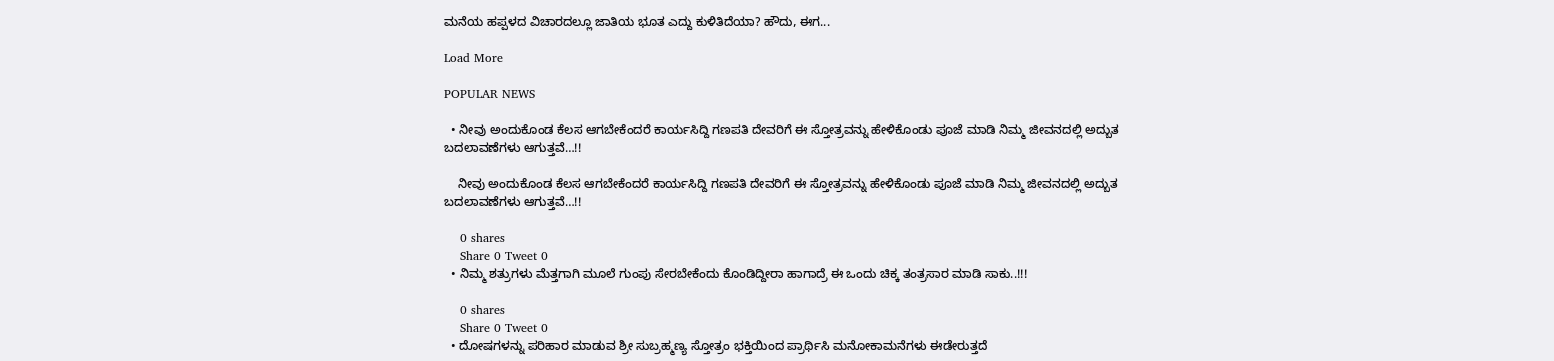ಮನೆಯ ಹಪ್ಪಳದ ವಿಚಾರದಲ್ಲೂ ಜಾತಿಯ ಭೂತ ಎದ್ದು ಕುಳಿತಿದೆಯಾ? ಹೌದು, ಈಗ...

Load More

POPULAR NEWS

  • ನೀವು ಅಂದುಕೊಂಡ ಕೆಲಸ ಆಗಬೇಕೆಂದರೆ ಕಾರ್ಯಸಿದ್ದಿ ಗಣಪತಿ ದೇವರಿಗೆ ಈ ಸ್ತೋತ್ರವನ್ನು ಹೇಳಿಕೊಂಡು ಪೂಜೆ ಮಾಡಿ ನಿಮ್ಮ ಜೀವನದಲ್ಲಿ ಅದ್ಬುತ ಬದಲಾವಣೆಗಳು ಆಗುತ್ತವೆ…!!

    ನೀವು ಅಂದುಕೊಂಡ ಕೆಲಸ ಆಗಬೇಕೆಂದರೆ ಕಾರ್ಯಸಿದ್ದಿ ಗಣಪತಿ ದೇವರಿಗೆ ಈ ಸ್ತೋತ್ರವನ್ನು ಹೇಳಿಕೊಂಡು ಪೂಜೆ ಮಾಡಿ ನಿಮ್ಮ ಜೀವನದಲ್ಲಿ ಅದ್ಬುತ ಬದಲಾವಣೆಗಳು ಆಗುತ್ತವೆ…!!

    0 shares
    Share 0 Tweet 0
  • ನಿಮ್ಮ ಶತ್ರುಗಳು ಮೆತ್ತಗಾಗಿ ಮೂಲೆ ಗುಂಪು ಸೇರಬೇಕೆಂದು ಕೊಂಡಿದ್ದೀರಾ ಹಾಗಾದ್ರೆ ಈ ಒಂದು ಚಿಕ್ಕ ತಂತ್ರಸಾರ ಮಾಡಿ ಸಾಕು..!!!

    0 shares
    Share 0 Tweet 0
  • ದೋಷಗಳನ್ನು ಪರಿಹಾರ ಮಾಡುವ ಶ್ರೀ ಸುಬ್ರಹ್ಮಣ್ಯ ಸ್ತೋತ್ರಂ ಭಕ್ತಿಯಿಂದ ಪ್ರಾರ್ಥಿಸಿ ಮನೋಕಾಮನೆಗಳು ಈಡೇರುತ್ತದೆ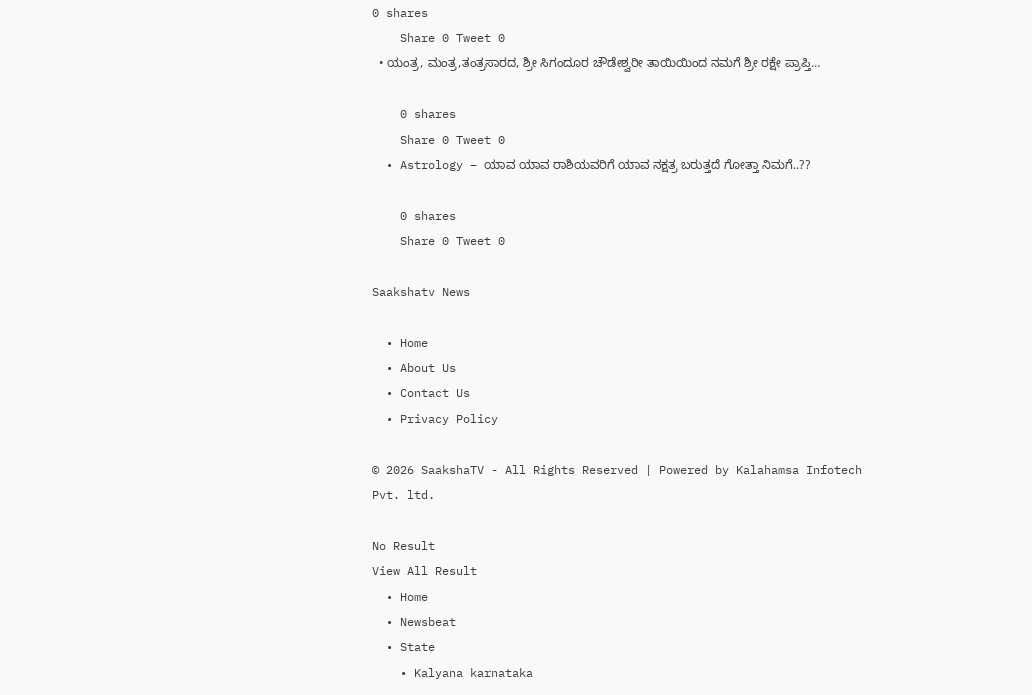0 shares
    Share 0 Tweet 0
  • ಯಂತ್ರ, ಮಂತ್ರ,ತಂತ್ರಸಾರದ, ಶ್ರೀ ಸಿಗಂದೂರ ಚೌಡೇಶ್ವರೀ ತಾಯಿಯಿಂದ ನಮಗೆ ಶ್ರೀ ರಕ್ಷೇ ಪ್ರಾಪ್ತಿ…

    0 shares
    Share 0 Tweet 0
  • Astrology – ಯಾವ ಯಾವ ರಾಶಿಯವರಿಗೆ ಯಾವ ನಕ್ಷತ್ರ ಬರುತ್ತದೆ ಗೋತ್ತಾ ನಿಮಗೆ..??

    0 shares
    Share 0 Tweet 0

Saakshatv News

  • Home
  • About Us
  • Contact Us
  • Privacy Policy

© 2026 SaakshaTV - All Rights Reserved | Powered by Kalahamsa Infotech Pvt. ltd.

No Result
View All Result
  • Home
  • Newsbeat
  • State
    • Kalyana karnataka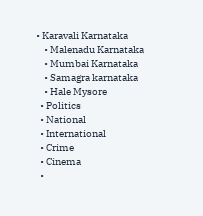• Karavali Karnataka
    • Malenadu Karnataka
    • Mumbai Karnataka
    • Samagra karnataka
    • Hale Mysore
  • Politics
  • National
  • International
  • Crime
  • Cinema
  •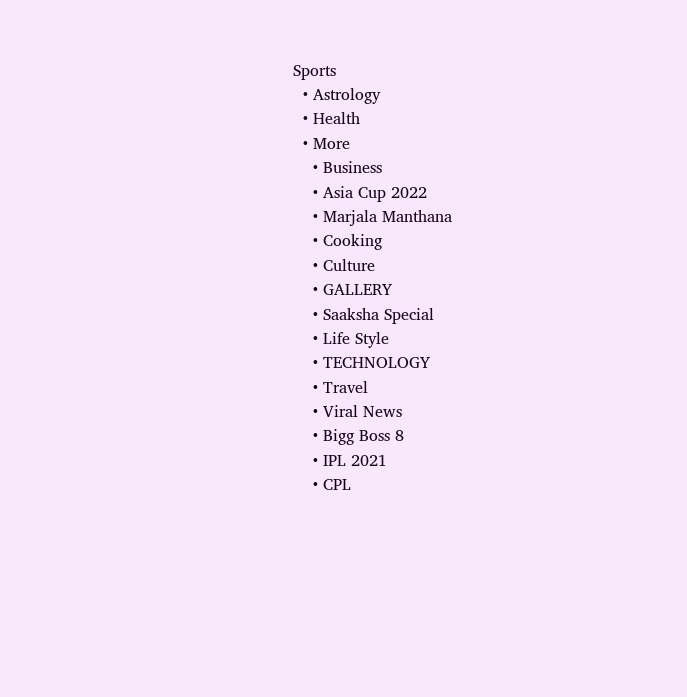Sports
  • Astrology
  • Health
  • More
    • Business
    • Asia Cup 2022
    • Marjala Manthana
    • Cooking
    • Culture
    • GALLERY
    • Saaksha Special
    • Life Style
    • TECHNOLOGY
    • Travel
    • Viral News
    • Bigg Boss 8
    • IPL 2021
    • CPL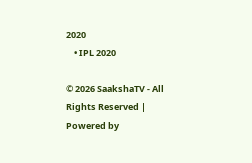2020
    • IPL 2020

© 2026 SaakshaTV - All Rights Reserved | Powered by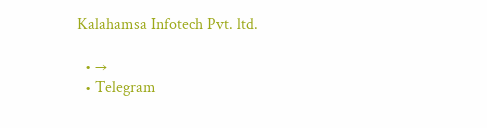Kalahamsa Infotech Pvt. ltd.

  • →
  • Telegram